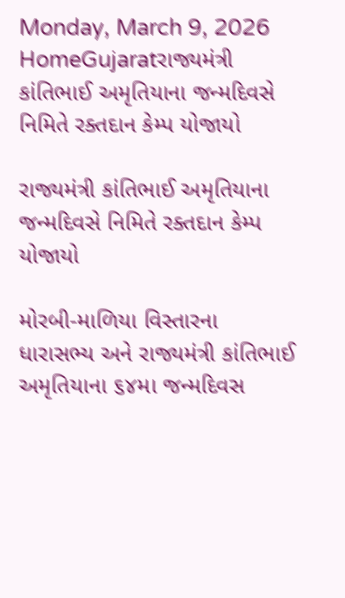Monday, March 9, 2026
HomeGujaratરાજ્યમંત્રી કાંતિભાઈ અમૃતિયાના જન્મદિવસે નિમિતે રક્તદાન કેમ્પ યોજાયો

રાજ્યમંત્રી કાંતિભાઈ અમૃતિયાના જન્મદિવસે નિમિતે રક્તદાન કેમ્પ યોજાયો

મોરબી-માળિયા વિસ્તારના ધારાસભ્ય અને રાજ્યમંત્રી કાંતિભાઈ અમૃતિયાના ૬૪મા જન્મદિવસ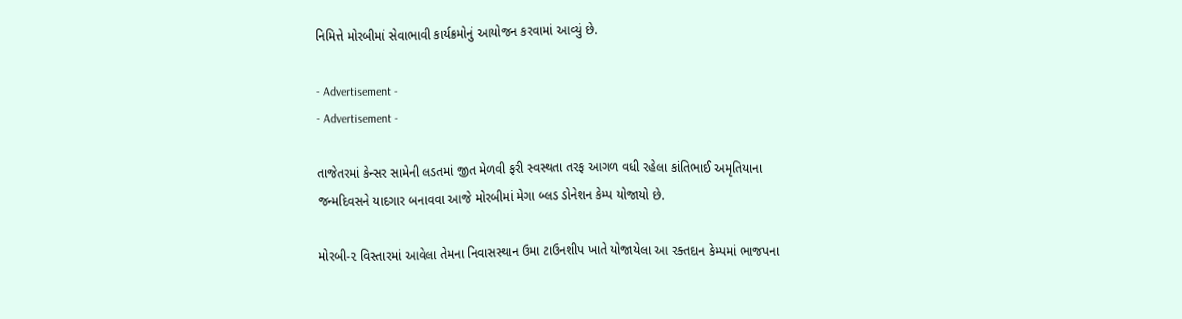નિમિત્તે મોરબીમાં સેવાભાવી કાર્યક્રમોનું આયોજન કરવામાં આવ્યું છે.

- Advertisement -
- Advertisement -

તાજેતરમાં કેન્સર સામેની લડતમાં જીત મેળવી ફરી સ્વસ્થતા તરફ આગળ વધી રહેલા કાંતિભાઈ અમૃતિયાના જન્મદિવસને યાદગાર બનાવવા આજે મોરબીમાં મેગા બ્લડ ડોનેશન કેમ્પ યોજાયો છે.

મોરબી-૨ વિસ્તારમાં આવેલા તેમના નિવાસસ્થાન ઉમા ટાઉનશીપ ખાતે યોજાયેલા આ રક્તદાન કેમ્પમાં ભાજપના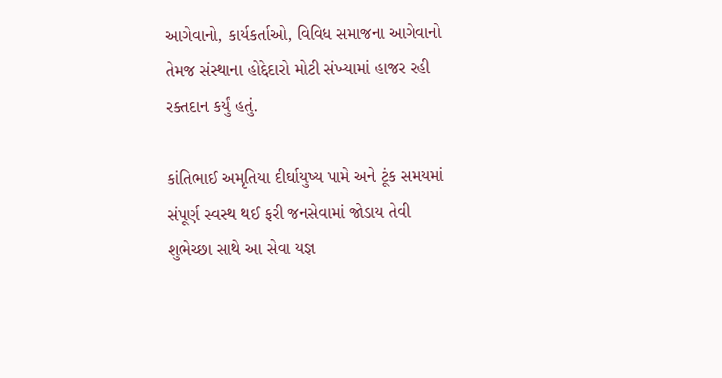આગેવાનો, કાર્યકર્તાઓ, વિવિધ સમાજના આગેવાનો તેમજ સંસ્થાના હોદ્દેદારો મોટી સંખ્યામાં હાજર રહી રક્તદાન કર્યું હતું.

કાંતિભાઈ અમૃતિયા દીર્ઘાયુષ્ય પામે અને ટૂંક સમયમાં સંપૂર્ણ સ્વસ્થ થઈ ફરી જનસેવામાં જોડાય તેવી શુભેચ્છા સાથે આ સેવા યજ્ઞ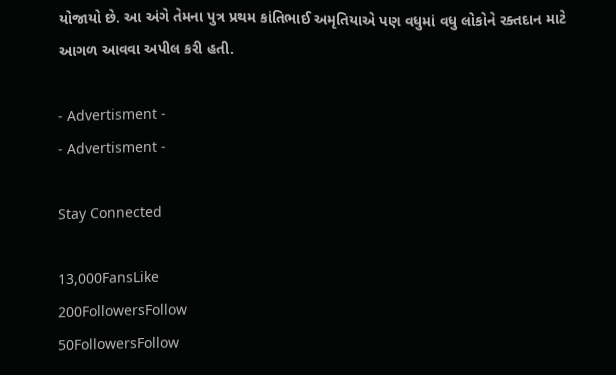યોજાયો છે. આ અંગે તેમના પુત્ર પ્રથમ કાંતિભાઈ અમૃતિયાએ પણ વધુમાં વધુ લોકોને રક્તદાન માટે આગળ આવવા અપીલ કરી હતી.

- Advertisment -
- Advertisment -

Stay Connected

13,000FansLike
200FollowersFollow
50FollowersFollow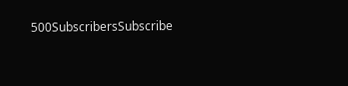500SubscribersSubscribe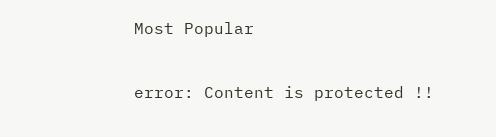Most Popular

error: Content is protected !!